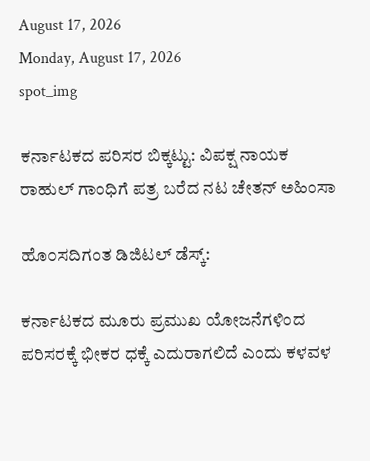August 17, 2026
Monday, August 17, 2026
spot_img

ಕರ್ನಾಟಕದ ಪರಿಸರ ಬಿಕ್ಕಟ್ಟು: ವಿಪಕ್ಷ ನಾಯಕ ರಾಹುಲ್ ಗಾಂಧಿಗೆ ಪತ್ರ ಬರೆದ ನಟ ಚೇತನ್ ಅಹಿಂಸಾ

ಹೊ೦ಸದಿಗಂತ ಡಿಜಿಟಲ್‌ ಡೆಸ್ಕ್:

ಕರ್ನಾಟಕದ ಮೂರು ಪ್ರಮುಖ ಯೋಜನೆಗಳಿಂದ ಪರಿಸರಕ್ಕೆ ಭೀಕರ ಧಕ್ಕೆ ಎದುರಾಗಲಿದೆ ಎಂದು ಕಳವಳ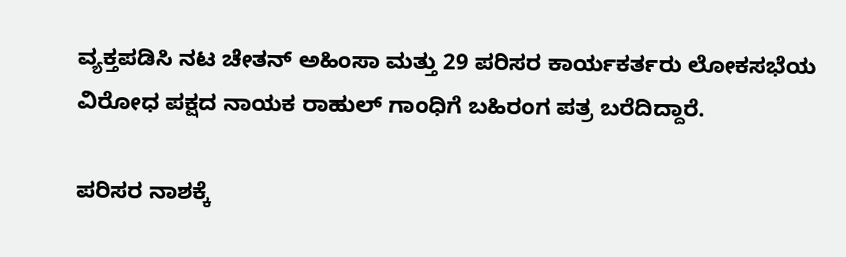ವ್ಯಕ್ತಪಡಿಸಿ ನಟ ಚೇತನ್ ಅಹಿಂಸಾ ಮತ್ತು 29 ಪರಿಸರ ಕಾರ್ಯಕರ್ತರು ಲೋಕಸಭೆಯ ವಿರೋಧ ಪಕ್ಷದ ನಾಯಕ ರಾಹುಲ್ ಗಾಂಧಿಗೆ ಬಹಿರಂಗ ಪತ್ರ ಬರೆದಿದ್ದಾರೆ.

ಪರಿಸರ ನಾಶಕ್ಕೆ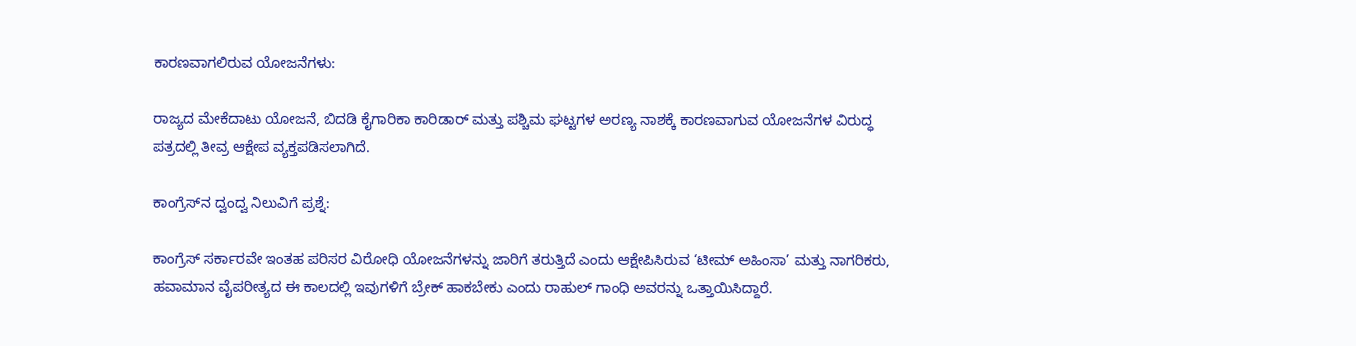ಕಾರಣವಾಗಲಿರುವ ಯೋಜನೆಗಳು:

ರಾಜ್ಯದ ಮೇಕೆದಾಟು ಯೋಜನೆ, ಬಿದಡಿ ಕೈಗಾರಿಕಾ ಕಾರಿಡಾರ್ ಮತ್ತು ಪಶ್ಚಿಮ ಘಟ್ಟಗಳ ಅರಣ್ಯ ನಾಶಕ್ಕೆ ಕಾರಣವಾಗುವ ಯೋಜನೆಗಳ ವಿರುದ್ಧ ಪತ್ರದಲ್ಲಿ ತೀವ್ರ ಆಕ್ಷೇಪ ವ್ಯಕ್ತಪಡಿಸಲಾಗಿದೆ.

ಕಾಂಗ್ರೆಸ್‌ನ ದ್ವಂದ್ವ ನಿಲುವಿಗೆ ಪ್ರಶ್ನೆ:

ಕಾಂಗ್ರೆಸ್ ಸರ್ಕಾರವೇ ಇಂತಹ ಪರಿಸರ ವಿರೋಧಿ ಯೋಜನೆಗಳನ್ನು ಜಾರಿಗೆ ತರುತ್ತಿದೆ ಎಂದು ಆಕ್ಷೇಪಿಸಿರುವ ‘ಟೀಮ್ ಅಹಿಂಸಾ’ ಮತ್ತು ನಾಗರಿಕರು, ಹವಾಮಾನ ವೈಪರೀತ್ಯದ ಈ ಕಾಲದಲ್ಲಿ ಇವುಗಳಿಗೆ ಬ್ರೇಕ್ ಹಾಕಬೇಕು ಎಂದು ರಾಹುಲ್ ಗಾಂಧಿ ಅವರನ್ನು ಒತ್ತಾಯಿಸಿದ್ದಾರೆ.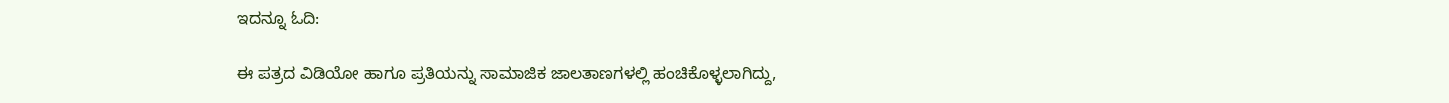ಇದನ್ನೂ ಓದಿ:

ಈ ಪತ್ರದ ವಿಡಿಯೋ ಹಾಗೂ ಪ್ರತಿಯನ್ನು ಸಾಮಾಜಿಕ ಜಾಲತಾಣಗಳಲ್ಲಿ ಹಂಚಿಕೊಳ್ಳಲಾಗಿದ್ದು,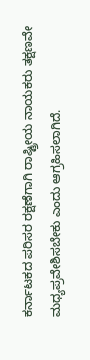ಕರ್ನಾಟಕದ ಪರಿಸರ ರಕ್ಷಣೆಗಾಗಿ ರಾಷ್ಟ್ರೀಯ ನಾಯಕರು ತಕ್ಷಣವೇ ಮಧ್ಯಪ್ರವೇಶಿಸಬೇಕು ಎಂದು ಆಗ್ರಹಿಸಲಾಗಿದೆ.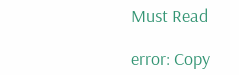Must Read

error: Copy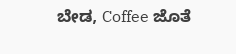ಬೇಡ, Coffee ಜೊತೆ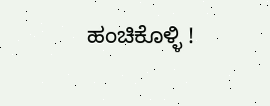ಹಂಚಿಕೊಳ್ಳಿ !